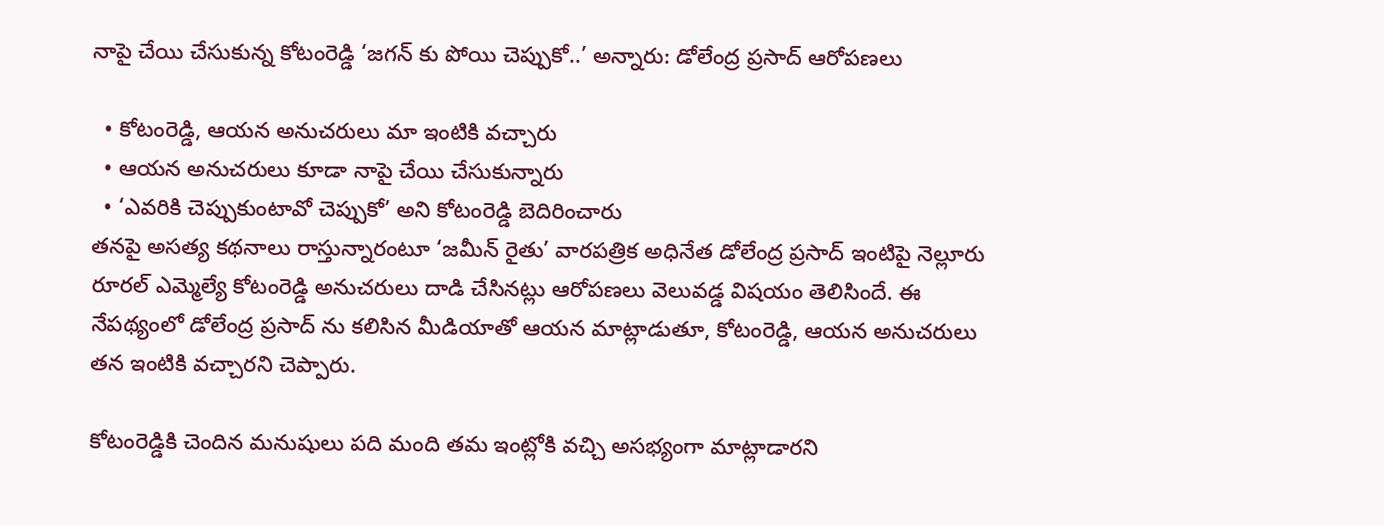నాపై చేయి చేసుకున్న కోటంరెడ్డి ‘జగన్ కు పోయి చెప్పుకో..’ అన్నారు: డోలేంద్ర ప్రసాద్ ఆరోపణలు

  • కోటంరెడ్డి, ఆయన అనుచరులు మా ఇంటికి వచ్చారు
  • ఆయన అనుచరులు కూడా నాపై చేయి చేసుకున్నారు
  • ‘ఎవరికి చెప్పుకుంటావో చెప్పుకో’ అని కోటంరెడ్డి బెదిరించారు
తనపై అసత్య కథనాలు రాస్తున్నారంటూ ‘జమీన్ రైతు’ వారపత్రిక అధినేత డోలేంద్ర ప్రసాద్ ఇంటిపై నెల్లూరు రూరల్ ఎమ్మెల్యే కోటంరెడ్డి అనుచరులు దాడి చేసినట్లు ఆరోపణలు వెలువడ్డ విషయం తెలిసిందే. ఈ నేపథ్యంలో డోలేంద్ర ప్రసాద్ ను కలిసిన మీడియాతో ఆయన మాట్లాడుతూ, కోటంరెడ్డి, ఆయన అనుచరులు తన ఇంటికి వచ్చారని చెప్పారు.

కోటంరెడ్డికి చెందిన మనుషులు పది మంది తమ ఇంట్లోకి వచ్చి అసభ్యంగా మాట్లాడారని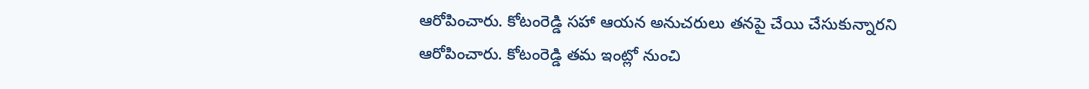ఆరోపించారు. కోటంరెడ్డి సహా ఆయన అనుచరులు తనపై చేయి చేసుకున్నారని ఆరోపించారు. కోటంరెడ్డి తమ ఇంట్లో నుంచి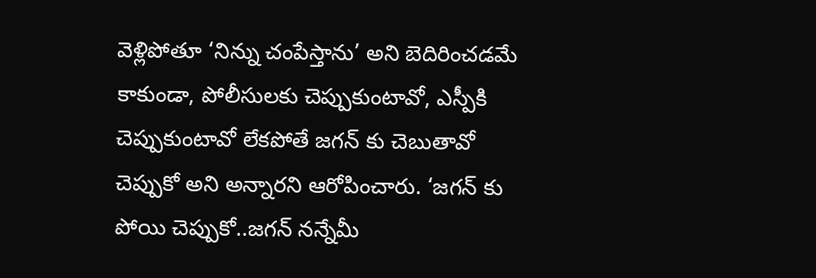వెళ్లిపోతూ ‘నిన్ను చంపేస్తాను’ అని బెదిరించడమే కాకుండా, పోలీసులకు చెప్పుకుంటావో, ఎస్పీకి చెప్పుకుంటావో లేకపోతే జగన్ కు చెబుతావో చెప్పుకో అని అన్నారని ఆరోపించారు. ‘జగన్ కు పోయి చెప్పుకో..జగన్ నన్నేమీ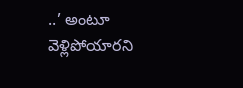..’ అంటూ వెళ్లిపోయారని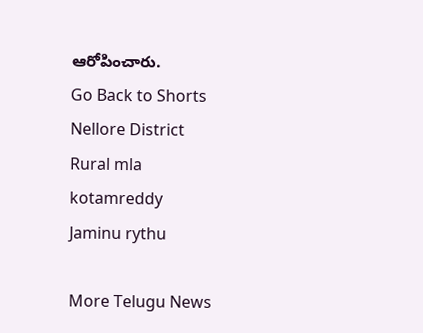ఆరోపించారు.
Go Back to Shorts
Nellore District
Rural mla
kotamreddy
Jaminu rythu

More Telugu News